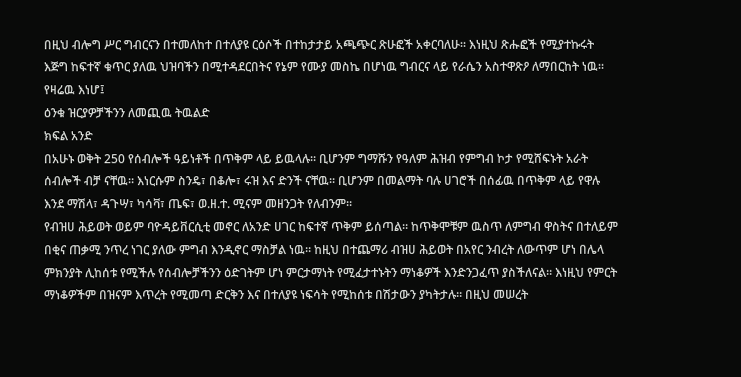በዚህ ብሎግ ሥር ግብርናን በተመለከተ በተለያዩ ርዕሶች በተከታታይ አጫጭር ጽሁፎች አቀርባለሁ። እነዚህ ጽሑፎች የሚያተኩሩት እጅግ ከፍተኛ ቁጥር ያለዉ ህዝባችን በሚተዳደርበትና የኔም የሙያ መስኬ በሆነዉ ግብርና ላይ የራሴን አስተዋጽዖ ለማበርከት ነዉ። የዛሬዉ እነሆ፤
ዕንቁ ዝርያዎቻችንን ለመጪዉ ትዉልድ
ክፍል አንድ
በአሁኑ ወቅት 250 የሰብሎች ዓይነቶች በጥቅም ላይ ይዉላሉ። ቢሆንም ግማሹን የዓለም ሕዝብ የምግብ ኮታ የሚሸፍኑት አራት ሰብሎች ብቻ ናቸዉ። እነርሱም ስንዴ፣ በቆሎ፣ ሩዝ እና ድንች ናቸዉ። ቢሆንም በመልማት ባሉ ሀገሮች በሰፊዉ በጥቅም ላይ የዋሉ እንደ ማሽላ፣ ዳጉሣ፣ ካሳቫ፣ ጤፍ፣ ወ.ዘ.ተ. ሚናም መዘንጋት የለብንም።
የብዝሀ ሕይወት ወይም ባዮዳይቨርሲቲ መኖር ለአንድ ሀገር ከፍተኛ ጥቅም ይሰጣል። ከጥቅሞቹም ዉስጥ ለምግብ ዋስትና በተለይም በቂና ጠቃሚ ንጥረ ነገር ያለው ምግብ እንዲኖር ማስቻል ነዉ። ከዚህ በተጨማሪ ብዝሀ ሕይወት በአየር ንብረት ለውጥም ሆነ በሌላ ምክንያት ሊከሰቱ የሚችሉ የሰብሎቻችንን ዕድገትም ሆነ ምርታማነት የሚፈታተኑትን ማነቆዎች እንድንጋፈጥ ያስችለናል። እነዚህ የምርት ማነቆዎችም በዝናም እጥረት የሚመጣ ድርቅን እና በተለያዩ ነፍሳት የሚከሰቱ በሽታውን ያካትታሉ። በዚህ መሠረት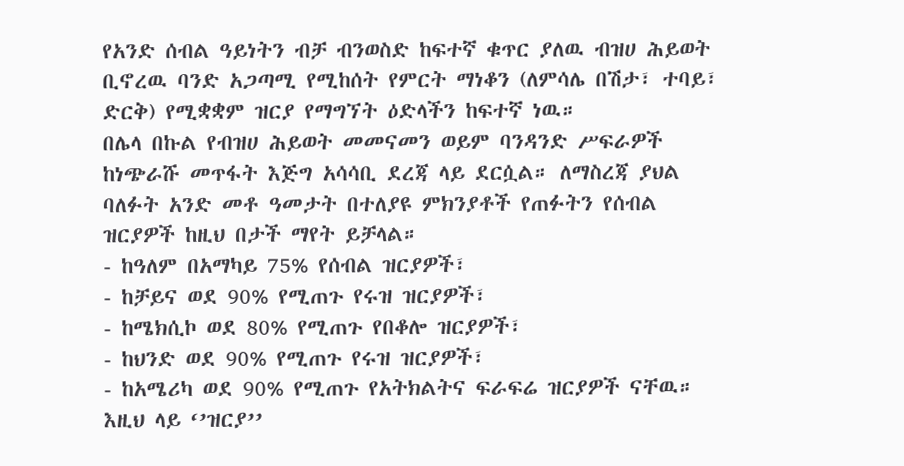የአንድ ሰብል ዓይነትን ብቻ ብንወስድ ከፍተኛ ቁጥር ያለዉ ብዝሀ ሕይወት ቢኖረዉ ባንድ አጋጣሚ የሚከሰት የምርት ማነቆን (ለምሳሌ በሽታ፣ ተባይ፣ ድርቅ) የሚቋቋም ዝርያ የማግኘት ዕድላችን ከፍተኛ ነዉ።
በሌላ በኩል የብዝሀ ሕይወት መመናመን ወይም ባንዳንድ ሥፍራዎች ከነጭራሹ መጥፋት እጅግ አሳሳቢ ደረጃ ላይ ደርሷል። ለማስረጃ ያህል ባለፉት አንድ መቶ ዓመታት በተለያዩ ምክንያቶች የጠፉትን የሰብል ዝርያዎች ከዚህ በታች ማየት ይቻላል።
- ከዓለም በአማካይ 75% የሰብል ዝርያዎች፣
- ከቻይና ወደ 90% የሚጠጉ የሩዝ ዝርያዎች፣
- ከሜክሲኮ ወደ 80% የሚጠጉ የበቆሎ ዝርያዎች፣
- ከህንድ ወደ 90% የሚጠጉ የሩዝ ዝርያዎች፣
- ከአሜሪካ ወደ 90% የሚጠጉ የአትክልትና ፍራፍሬ ዝርያዎች ናቸዉ።
እዚህ ላይ ‘’ዝርያ’’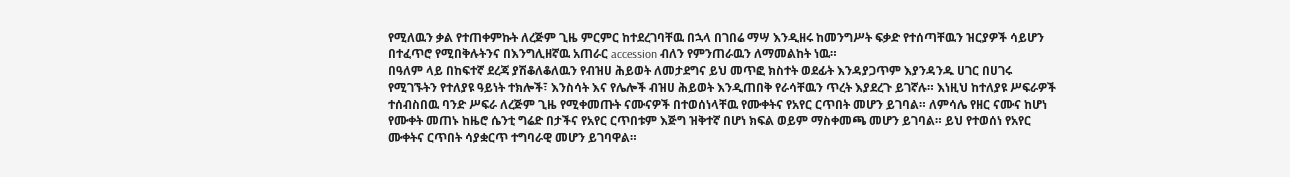የሚለዉን ቃል የተጠቀምኩት ለረጅም ጊዜ ምርምር ከተደረገባቸዉ በኋላ በገበሬ ማሣ እንዲዘሩ ከመንግሥት ፍቃድ የተሰጣቸዉን ዝርያዎች ሳይሆን በተፈጥሮ የሚበቅሉትንና በእንግሊዘኛዉ አጠራር accession ብለን የምንጠራዉን ለማመልከት ነዉ።
በዓለም ላይ በከፍተኛ ደረጃ ያሽቆለቆለዉን የብዝሀ ሕይወት ለመታደግና ይህ መጥፎ ክስተት ወደፊት እንዳያጋጥም እያንዳንዱ ሀገር በሀገሩ የሚገኙትን የተለያዩ ዓይነት ተክሎች፣ እንስሳት እና የሌሎች ብዝሀ ሕይወት እንዲጠበቅ የራሳቸዉን ጥረት እያደረጉ ይገኛሉ። እነዚህ ከተለያዩ ሥፍራዎች ተሰብስበዉ ባንድ ሥፍራ ለረጅም ጊዜ የሚቀመጡት ናሙናዎች በተወሰነላቸዉ የሙቀትና የአየር ርጥበት መሆን ይገባል። ለምሳሌ የዘር ናሙና ከሆነ የሙቀት መጠኑ ከዜሮ ሴንቲ ግሬድ በታችና የአየር ርጥበቱም እጅግ ዝቅተኛ በሆነ ክፍል ወይም ማስቀመጫ መሆን ይገባል። ይህ የተወሰነ የአየር ሙቀትና ርጥበት ሳያቋርጥ ተግባራዊ መሆን ይገባዋል።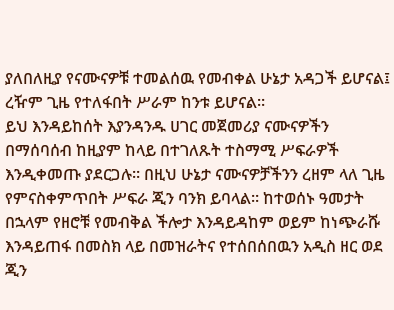ያለበለዚያ የናሙናዎቹ ተመልሰዉ የመብቀል ሁኔታ አዳጋች ይሆናል፤ ረዥም ጊዜ የተለፋበት ሥራም ከንቱ ይሆናል።
ይህ እንዳይከሰት እያንዳንዱ ሀገር መጀመሪያ ናሙናዎችን በማሰባሰብ ከዚያም ከላይ በተገለጹት ተስማሚ ሥፍራዎች እንዲቀመጡ ያደርጋሉ። በዚህ ሁኔታ ናሙናዎቻችንን ረዘም ላለ ጊዜ የምናስቀምጥበት ሥፍራ ጂን ባንክ ይባላል። ከተወሰኑ ዓመታት በኋላም የዘሮቹ የመብቅል ችሎታ እንዳይዳከም ወይም ከነጭራሹ እንዳይጠፋ በመስክ ላይ በመዝራትና የተሰበሰበዉን አዲስ ዘር ወደ ጂን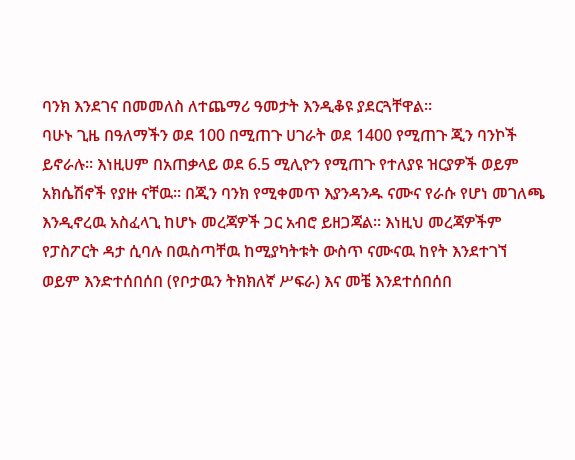ባንክ እንደገና በመመለስ ለተጨማሪ ዓመታት እንዲቆዩ ያደርጓቸዋል።
ባሁኑ ጊዜ በዓለማችን ወደ 100 በሚጠጉ ሀገራት ወደ 1400 የሚጠጉ ጂን ባንኮች ይኖራሉ። እነዚሀም በአጠቃላይ ወደ 6.5 ሚሊዮን የሚጠጉ የተለያዩ ዝርያዎች ወይም አክሴሽኖች የያዙ ናቸዉ። በጂን ባንክ የሚቀመጥ እያንዳንዱ ናሙና የራሱ የሆነ መገለጫ እንዲኖረዉ አስፈላጊ ከሆኑ መረጃዎች ጋር አብሮ ይዘጋጃል። እነዚህ መረጃዎችም የፓስፖርት ዳታ ሲባሉ በዉስጣቸዉ ከሚያካትቱት ውስጥ ናሙናዉ ከየት እንደተገኘ ወይም እንድተሰበሰበ (የቦታዉን ትክክለኛ ሥፍራ) እና መቼ እንደተሰበሰበ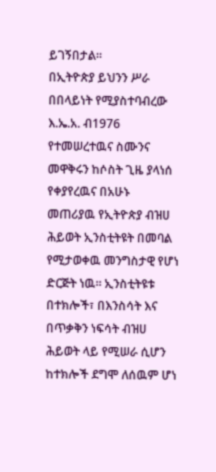ይገኝበታል።
በኢትዮጵያ ይህንን ሥራ በበላይነት የሚያስተባብረው እ.ኤ.አ. ብ1976 የተመሠረተዉና ስሙንና መዋቅሩን ከሶስት ጊዜ ያላነሰ የቀያየረዉና በአሁኑ መጠሪያዉ የኢትዮጵያ ብዝሀ ሕይወት ኢንስቲትዩት በመባል የሚታወቀዉ መንግስታዊ የሆነ ድርጅት ነዉ። ኢንስቲትዩቱ በተክሎች፣ በእንስሳት እና በጥቃቅን ነፍሳት ብዝሀ ሕይወት ላይ የሚሠራ ሲሆን ከተክሎች ደግሞ ለሰዉም ሆነ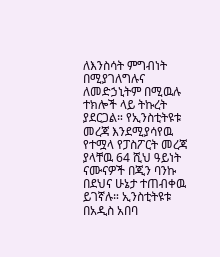ለእንስሳት ምግብነት በሚያገለግሉና ለመድኃኒትም በሚዉሉ ተክሎች ላይ ትኩረት ያደርጋል። የኢንስቲትዩቱ መረጃ እንደሚያሳየዉ የተሟላ የፓስፖርት መረጃ ያላቸዉ 64 ሺህ ዓይነት ናሙናዎች በጂን ባንኩ በደህና ሁኔታ ተጠብቀዉ ይገኛሉ። ኢንስቲትዩቱ በአዲስ አበባ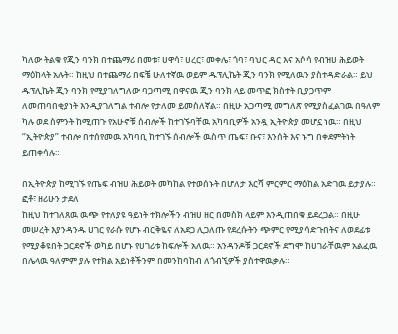ካለው ትልቁ የጂን ባንክ በተጨማሪ በመቱ፣ ሀዋሳ፣ ሀረር፣ መቀሌ፣ ጎባ፣ ባህር ዳር እና አሶሳ የብዝሀ ሕይወት ማዕከላት አሉት። ከዚህ በተጨማሪ በፍቼ ሁለተኛዉ ወይም ዱፕሊኬት ጂን ባንክ የሚለዉን ያስተዳድራል። ይህ ዱፕሊኬት ጂን ባንክ የሚያገለግለው ባጋጣሚ በዋናዉ ጂን ባንክ ላይ መጥፎ ክስተት ቢያጋጥም ለመጠባበቂያነት እንዲያገለግል ተብሎ የታለመ ይመስለኛል። በዚሁ አጋጣሚ መግለጽ የሚያስፈልገዉ በዓለም ካሉ ወደ ስምንት ከሚጠጉ የአሁኖቹ ሰብሎች ከተገኙባቸዉ አካባቢዎች አንዷ ኢትዮጵያ መሆኗ ነዉ። በዚህ ‘’ኢትዮጵያ’’ ተብሎ በተሰየመዉ አካባቢ ከተገኙ ሰብሎች ዉስጥ ጤፍ፣ ቡና፣ እንሰት እና ኑግ በቀደምትነት ይጠቀሳሉ።

በኢትዮጵያ ከሚገኙ የጤፍ ብዝሀ ሕይወት መካከል የተወሰኑት በሆለታ እርሻ ምርምር ማዕከል አድገዉ ይታያሉ። ፎቶ፣ ዘሪሁን ታደለ
ከዚህ ከተገለጸዉ ዉጭ የተለያዩ ዓይነት ተክሎችን ብዝሀ ዘር በመስክ ላይም እንዲጠበቁ ይደረጋል። በዚሁ መሠረት እያንዳንዱ ሀገር የራሱ የሆኑ ብርቅዬና ለአደጋ ሊጋለጡ የደረሱትን ጭምር የሚያሳድጉበትና ለወደፊቱ የሚያቆዩበት ጋርደኖች ወካይ በሆኑ የሀገሪቱ ከፍሎች አለዉ። አንዳንዶቹ ጋርደኖች ደግሞ ከሀገራቸዉም አልፈዉ በሌላዉ ዓለምም ያሉ የተክል አይነቶችንም በመንከባከብ ለጎብኚዎች ያስተዋዉቃሉ።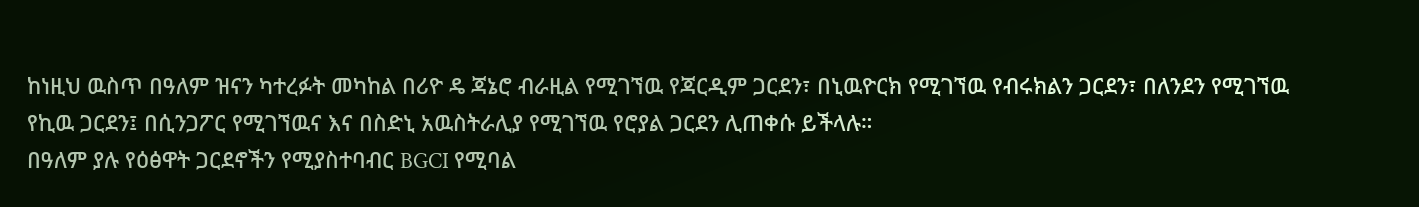ከነዚህ ዉስጥ በዓለም ዝናን ካተረፉት መካከል በሪዮ ዴ ጃኔሮ ብራዚል የሚገኘዉ የጃርዲም ጋርደን፣ በኒዉዮርክ የሚገኘዉ የብሩክልን ጋርደን፣ በለንደን የሚገኘዉ የኪዉ ጋርደን፤ በሲንጋፖር የሚገኘዉና እና በስድኒ አዉስትራሊያ የሚገኘዉ የሮያል ጋርደን ሊጠቀሱ ይችላሉ።
በዓለም ያሉ የዕፅዋት ጋርደኖችን የሚያስተባብር BGCI የሚባል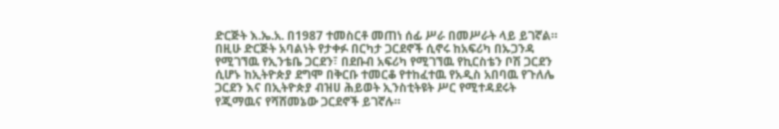ድርጅት እ.ኤ.አ. በ1987 ተመስርቶ መጠነ ሰፊ ሥራ በመሥራት ላይ ይገኛል። በዚሁ ድርጅት አባልነት የታቀፉ በርካታ ጋርደኖች ሲኖሩ ከአፍሪካ በኡጋንዳ የሚገኘዉ የኢንቴቤ ጋርደን፣ በደቡብ አፍሪካ የሚገኘዉ የኪርስቴን ቦሽ ጋርደን ሲሆኑ ከኢትዮጵያ ደግሞ በቅርቡ ተመርቆ የተከፈተዉ የአዲስ አበባዉ የጉለሌ ጋርደን እና በኢትዮጵያ ብዝሀ ሕይወት ኢንስቲትዩት ሥር የሚተዳደሩት የጂማዉና የሻሸመኔው ጋርደኖች ይገኛሉ።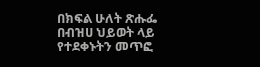በክፍል ሁለት ጽሑፌ በብዝሀ ህይወት ላይ የተደቀኑትን መጥፎ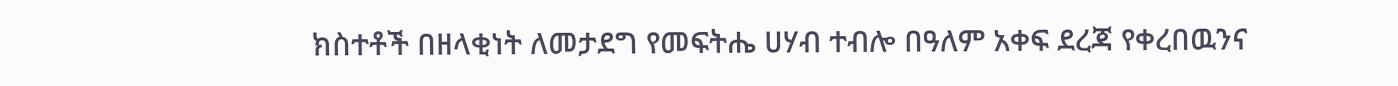ክስተቶች በዘላቂነት ለመታደግ የመፍትሔ ሀሃብ ተብሎ በዓለም አቀፍ ደረጃ የቀረበዉንና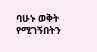ባሁኑ ወቅት የሚገኝበትን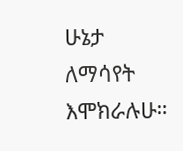ሁኔታ ለማሳየት እሞክራሉሁ።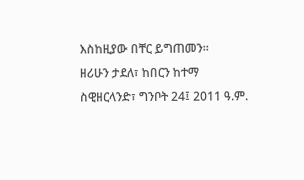እስከዚያው በቸር ይግጠመን።
ዘሪሁን ታደለ፣ ከበርን ከተማ ስዊዘርላንድ፣ ግንቦት 24፤ 2011 ዓ.ም.